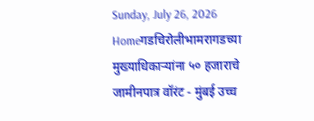Sunday, July 26, 2026
Homeगडचिरोलीभामरागडच्या मुख्याधिकाऱ्यांना ५० हजाराचे जामीनपात्र वॉरंट - मुंबई उच्च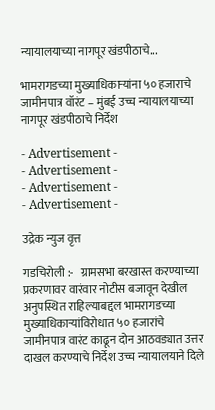न्यायालयाच्या नागपूर खंडपीठाचे...

भामरागडच्या मुख्याधिकाऱ्यांना ५० हजाराचे जामीनपात्र वॉरंट – मुंबई उच्च न्यायालयाच्या नागपूर खंडपीठाचे निर्देश

- Advertisement -
- Advertisement -
- Advertisement -
- Advertisement -

उद्रेक न्युज वृत्त

गडचिरोली :-   ग्रामसभा बरखास्त करण्याच्या प्रकरणावर वारंवार नोटीस बजावून देखील अनुपस्थित राहिल्याबद्दल भामरागडच्या मुख्याधिकाऱ्यांविरोधात ५० हजारांचे जामीनपात्र वारंट काढून दोन आठवड्यात उत्तर दाखल करण्याचे निर्देश उच्च न्यायालयाने दिले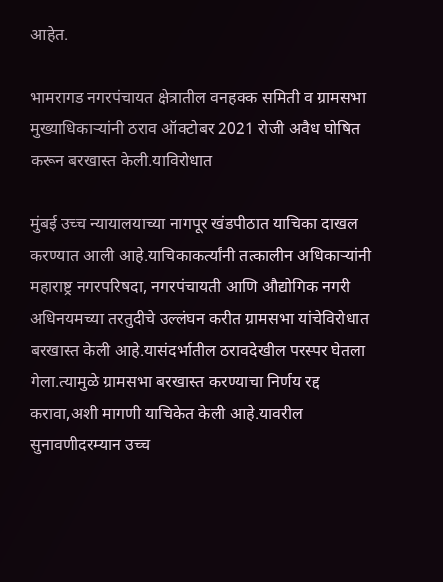आहेत.

भामरागड नगरपंचायत क्षेत्रातील वनहक्क समिती व ग्रामसभा मुख्याधिकाऱ्यांनी ठराव ऑक्टोबर 2021 रोजी अवैध घोषित करून बरखास्त केली.याविरोधात

मुंबई उच्च न्यायालयाच्या नागपूर खंडपीठात याचिका दाखल करण्यात आली आहे.याचिकाकर्त्यांनी तत्कालीन अधिकाऱ्यांनी महाराष्ट्र नगरपरिषदा, नगरपंचायती आणि औद्योगिक नगरी अधिनयमच्या तरतुदीचे उल्लंघन करीत ग्रामसभा यांचेविरोधात बरखास्त केली आहे.यासंदर्भातील ठरावदेखील परस्पर घेतला गेला.त्यामुळे ग्रामसभा बरखास्त करण्याचा निर्णय रद्द करावा,अशी मागणी याचिकेत केली आहे.यावरील सुनावणीदरम्यान उच्च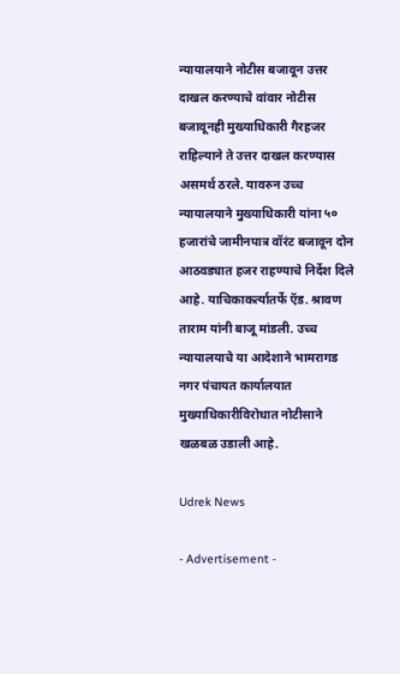न्यायालयाने नोटीस बजावून उत्तर दाखल करण्याचे वांवार नोटीस बजावूनही मुख्याधिकारी गैरहजर राहिल्याने ते उत्तर दाखल करण्यास असमर्थ ठरले. यावरुन उच्च न्यायालयाने मुख्याधिकारी यांना ५० हजारांचे जामीनपात्र वॉरंट बजावून दोन आठवड्यात हजर राहण्याचे निर्देश दिले आहे. याचिकाकर्त्यातर्फे ऍड. श्रावण ताराम यांनी बाजू मांडली. उच्च न्यायालयाचे या आदेशाने भामरागड नगर पंचायत कार्यालयात मुख्याधिकारीविरोधात नोटीसाने खळबळ उडाली आहे.

Udrek News

- Advertisement -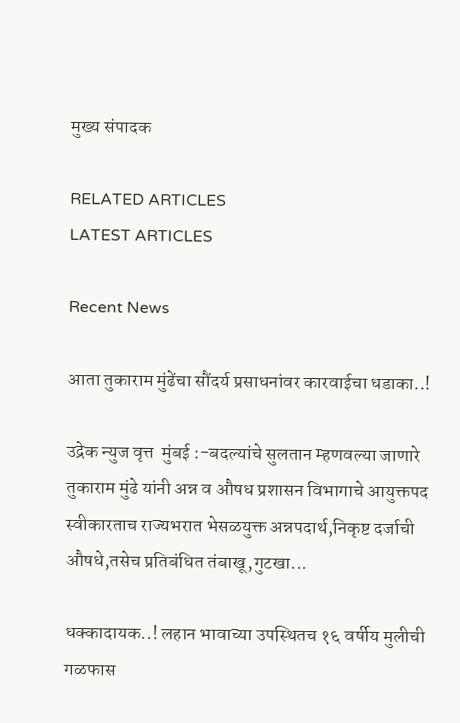मुख्य संपादक

RELATED ARTICLES
LATEST ARTICLES

Recent News

आता तुकाराम मुंढेंचा सौंदर्य प्रसाधनांवर कारवाईचा धडाका..!

उद्रेक न्युज वृत्त  मुंबई :-बदल्यांचे सुलतान म्हणवल्या जाणारे तुकाराम मुंढे यांनी अन्न व औषध प्रशासन विभागाचे आयुक्तपद स्वीकारताच राज्यभरात भेसळयुक्त अन्नपदार्थ,निकृष्ट दर्जाची औषधे,तसेच प्रतिबंधित तंबाखू,गुटखा...

धक्कादायक..! लहान भावाच्या उपस्थितच १६ वर्षीय मुलीची गळफास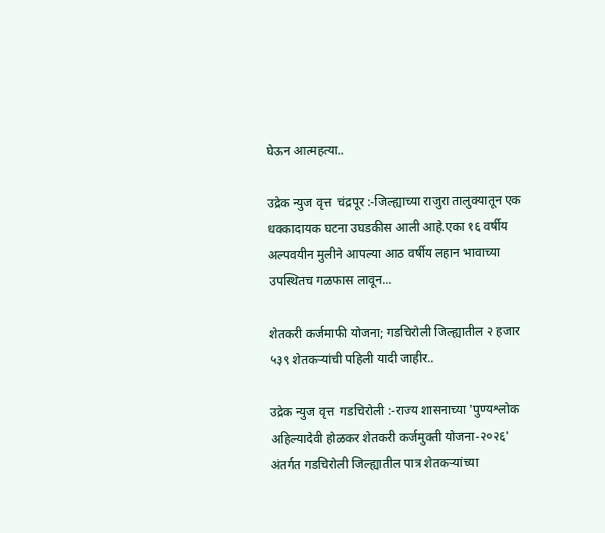घेऊन आत्महत्या..

उद्रेक न्युज वृत्त  चंद्रपूर :-जिल्ह्याच्या राजुरा तालुक्यातून एक धक्कादायक घटना उघडकीस आली आहे.एका १६ वर्षीय अल्पवयीन मुलीने आपल्या आठ वर्षीय लहान भावाच्या उपस्थितच गळफास लावून...

शेतकरी कर्जमाफी योजना; गडचिरोली जिल्ह्यातील २ हजार ५३९ शेतकऱ्यांची पहिली यादी जाहीर..

उद्रेक न्युज वृत्त  गडचिरोली :-राज्य शासनाच्या 'पुण्यश्लोक अहिल्यादेवी होळकर शेतकरी कर्जमुक्ती योजना-२०२६' अंतर्गत गडचिरोली जिल्ह्यातील पात्र शेतकऱ्यांच्या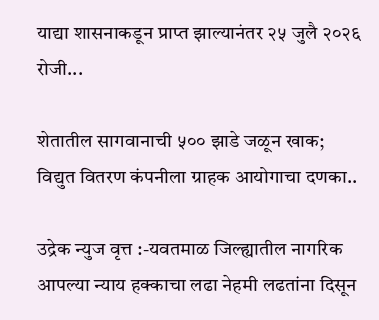याद्या शासनाकडून प्राप्त झाल्यानंतर २५ जुलै २०२६ रोजी...

शेतातील सागवानाची ५०० झाडे जळून खाक; विद्युत वितरण कंपनीला ग्राहक आयोगाचा दणका..

उद्रेक न्युज वृत्त :-यवतमाळ जिल्ह्यातील नागरिक आपल्या न्याय हक्काचा लढा नेहमी लढतांना दिसून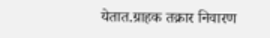येतात.ग्राहक तक्रार निवारण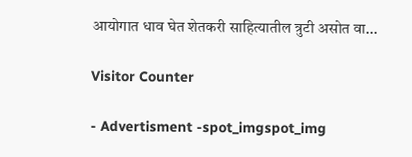आयोगात धाव घेत शेतकरी साहित्यातील त्रुटी असोत वा...

Visitor Counter

- Advertisment -spot_imgspot_img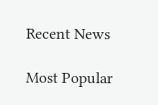Recent News

Most Popular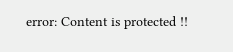error: Content is protected !!